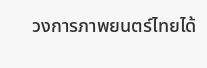วงการภาพยนตร์ไทยได้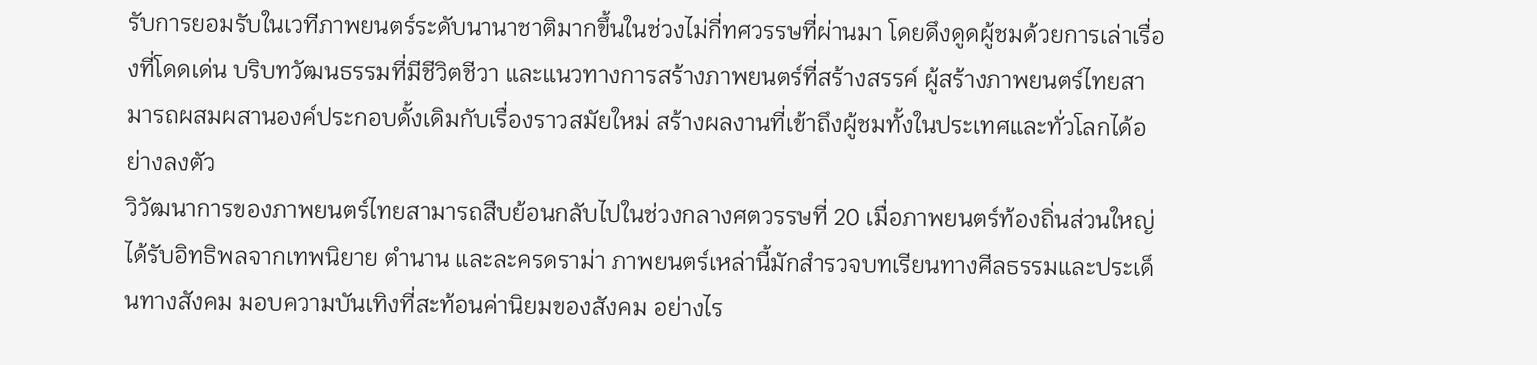รับการยอมรับในเวทีภาพยนตร์ระดับนานาชาติมากขึ้นในช่วงไม่กี่ทศวรรษที่ผ่านมา โดยดึงดูดผู้ชมด้วยการเล่าเรื่องที่โดดเด่น บริบทวัฒนธรรมที่มีชีวิตชีวา และแนวทางการสร้างภาพยนตร์ที่สร้างสรรค์ ผู้สร้างภาพยนตร์ไทยสามารถผสมผสานองค์ประกอบดั้งเดิมกับเรื่องราวสมัยใหม่ สร้างผลงานที่เข้าถึงผู้ชมทั้งในประเทศและทั่วโลกได้อย่างลงตัว
วิวัฒนาการของภาพยนตร์ไทยสามารถสืบย้อนกลับไปในช่วงกลางศตวรรษที่ 20 เมื่อภาพยนตร์ท้องถิ่นส่วนใหญ่ได้รับอิทธิพลจากเทพนิยาย ตำนาน และละครดราม่า ภาพยนตร์เหล่านี้มักสำรวจบทเรียนทางศีลธรรมและประเด็นทางสังคม มอบความบันเทิงที่สะท้อนค่านิยมของสังคม อย่างไร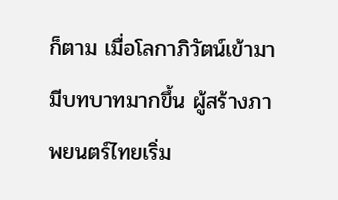ก็ตาม เมื่อโลกาภิวัตน์เข้ามามีบทบาทมากขึ้น ผู้สร้างภาพยนตร์ไทยเริ่ม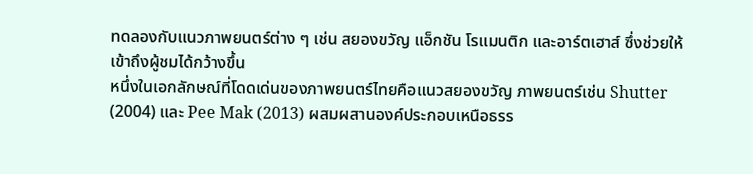ทดลองกับแนวภาพยนตร์ต่าง ๆ เช่น สยองขวัญ แอ็กชัน โรแมนติก และอาร์ตเฮาส์ ซึ่งช่วยให้เข้าถึงผู้ชมได้กว้างขึ้น
หนึ่งในเอกลักษณ์ที่โดดเด่นของภาพยนตร์ไทยคือแนวสยองขวัญ ภาพยนตร์เช่น Shutter (2004) และ Pee Mak (2013) ผสมผสานองค์ประกอบเหนือธรร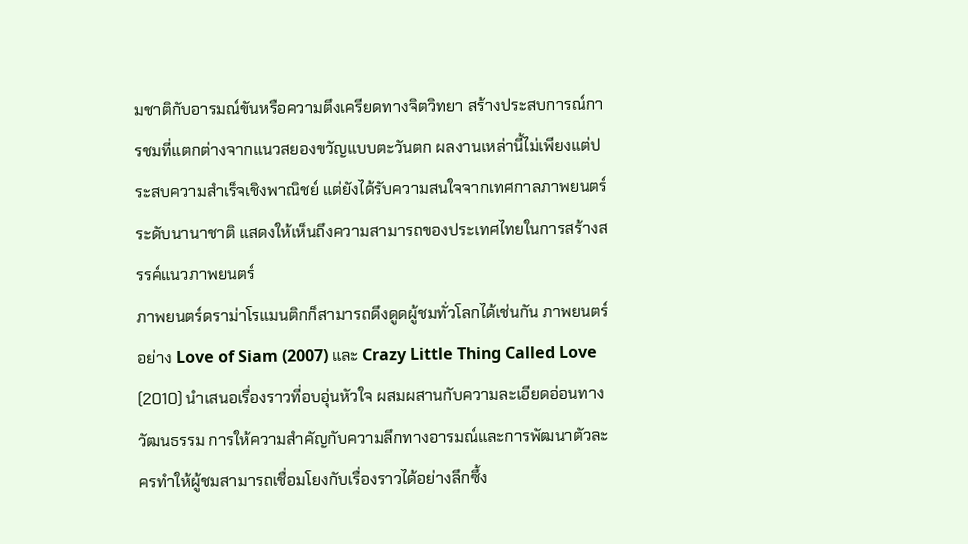มชาติกับอารมณ์ขันหรือความตึงเครียดทางจิตวิทยา สร้างประสบการณ์การชมที่แตกต่างจากแนวสยองขวัญแบบตะวันตก ผลงานเหล่านี้ไม่เพียงแต่ประสบความสำเร็จเชิงพาณิชย์ แต่ยังได้รับความสนใจจากเทศกาลภาพยนตร์ระดับนานาชาติ แสดงให้เห็นถึงความสามารถของประเทศไทยในการสร้างสรรค์แนวภาพยนตร์
ภาพยนตร์ดราม่าโรแมนติกก็สามารถดึงดูดผู้ชมทั่วโลกได้เช่นกัน ภาพยนตร์อย่าง Love of Siam (2007) และ Crazy Little Thing Called Love (2010) นำเสนอเรื่องราวที่อบอุ่นหัวใจ ผสมผสานกับความละเอียดอ่อนทางวัฒนธรรม การให้ความสำคัญกับความลึกทางอารมณ์และการพัฒนาตัวละครทำให้ผู้ชมสามารถเชื่อมโยงกับเรื่องราวได้อย่างลึกซึ้ง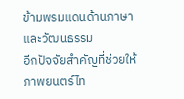ข้ามพรมแดนด้านภาษาและวัฒนธรรม
อีกปัจจัยสำคัญที่ช่วยให้ภาพยนตร์ไท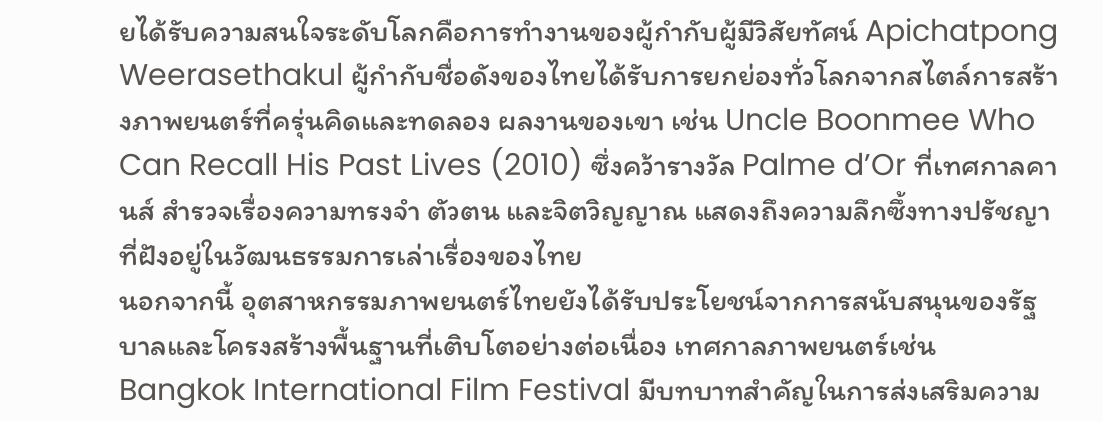ยได้รับความสนใจระดับโลกคือการทำงานของผู้กำกับผู้มีวิสัยทัศน์ Apichatpong Weerasethakul ผู้กำกับชื่อดังของไทยได้รับการยกย่องทั่วโลกจากสไตล์การสร้างภาพยนตร์ที่ครุ่นคิดและทดลอง ผลงานของเขา เช่น Uncle Boonmee Who Can Recall His Past Lives (2010) ซึ่งคว้ารางวัล Palme d’Or ที่เทศกาลคานส์ สำรวจเรื่องความทรงจำ ตัวตน และจิตวิญญาณ แสดงถึงความลึกซึ้งทางปรัชญาที่ฝังอยู่ในวัฒนธรรมการเล่าเรื่องของไทย
นอกจากนี้ อุตสาหกรรมภาพยนตร์ไทยยังได้รับประโยชน์จากการสนับสนุนของรัฐบาลและโครงสร้างพื้นฐานที่เติบโตอย่างต่อเนื่อง เทศกาลภาพยนตร์เช่น Bangkok International Film Festival มีบทบาทสำคัญในการส่งเสริมความ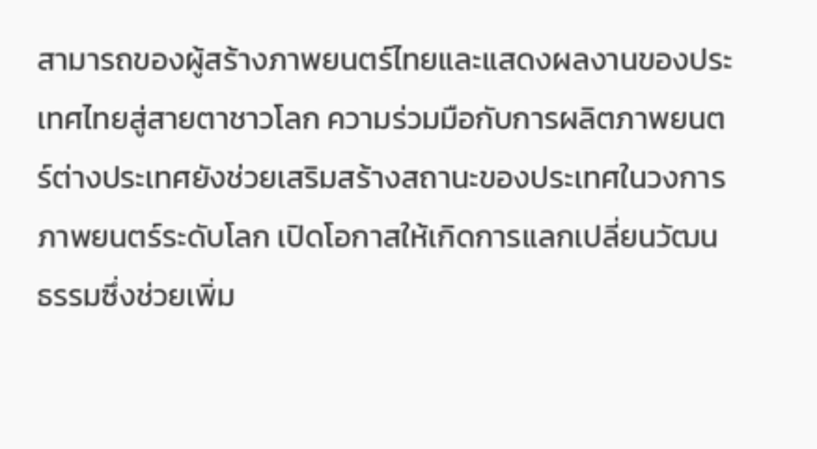สามารถของผู้สร้างภาพยนตร์ไทยและแสดงผลงานของประเทศไทยสู่สายตาชาวโลก ความร่วมมือกับการผลิตภาพยนตร์ต่างประเทศยังช่วยเสริมสร้างสถานะของประเทศในวงการภาพยนตร์ระดับโลก เปิดโอกาสให้เกิดการแลกเปลี่ยนวัฒนธรรมซึ่งช่วยเพิ่ม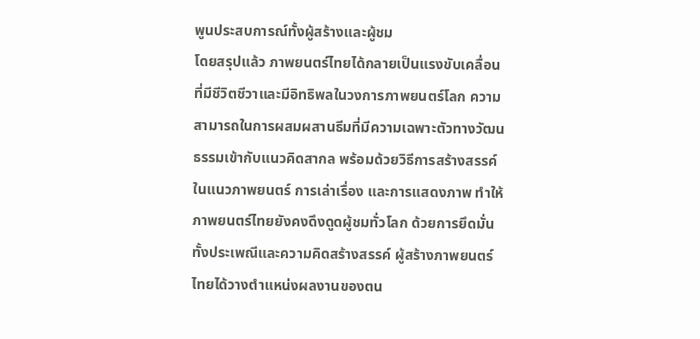พูนประสบการณ์ทั้งผู้สร้างและผู้ชม
โดยสรุปแล้ว ภาพยนตร์ไทยได้กลายเป็นแรงขับเคลื่อนที่มีชีวิตชีวาและมีอิทธิพลในวงการภาพยนตร์โลก ความสามารถในการผสมผสานธีมที่มีความเฉพาะตัวทางวัฒนธรรมเข้ากับแนวคิดสากล พร้อมด้วยวิธีการสร้างสรรค์ในแนวภาพยนตร์ การเล่าเรื่อง และการแสดงภาพ ทำให้ภาพยนตร์ไทยยังคงดึงดูดผู้ชมทั่วโลก ด้วยการยึดมั่นทั้งประเพณีและความคิดสร้างสรรค์ ผู้สร้างภาพยนตร์ไทยได้วางตำแหน่งผลงานของตน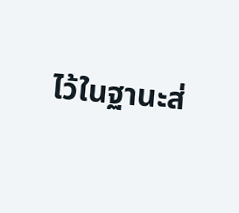ไว้ในฐานะส่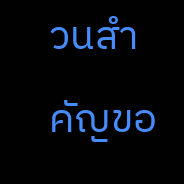วนสำคัญขอ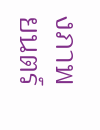งภาพยนตร์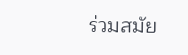ร่วมสมัย